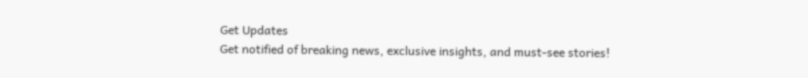Get Updates
Get notified of breaking news, exclusive insights, and must-see stories!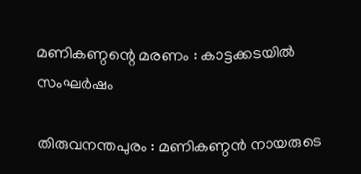മണികണ്ഠന്റെ മരണം : കാട്ടക്കടയില്‍ സംഘര്‍ഷം

തിരുവനന്തപുരം : മണികണ്ഠന്‍ നായരുടെ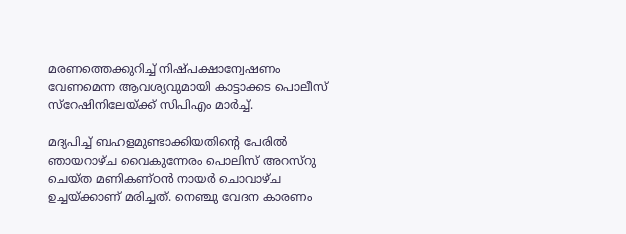മരണത്തെക്കുറിച്ച് നിഷ്പക്ഷാന്വേഷണം വേണമെന്ന ആവശ്യവുമായി കാട്ടാക്കട പൊലീസ് സ്റേഷിനിലേയ്ക്ക് സിപിഎം മാര്‍ച്ച്.

മദ്യപിച്ച് ബഹളമുണ്ടാക്കിയതിന്റെ പേരില്‍ ഞായറാഴ്ച വൈകുന്നേരം പൊലിസ് അറസ്റു ചെയ്ത മണികണ്ഠന്‍ നായര്‍ ചൊവാഴ്ച ഉച്ചയ്ക്കാണ് മരിച്ചത്. നെഞ്ചു വേദന കാരണം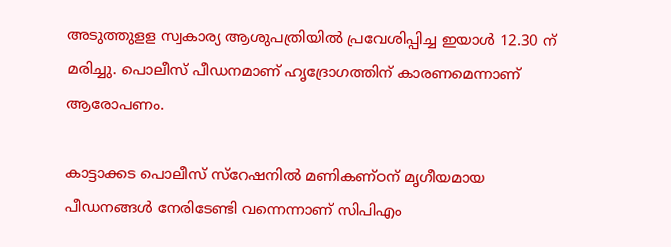അടുത്തുളള സ്വകാര്യ ആശുപത്രിയില്‍ പ്രവേശിപ്പിച്ച ഇയാള്‍ 12.30 ന് മരിച്ചു. പൊലീസ് പീഡനമാണ് ഹൃദ്രോഗത്തിന് കാരണമെന്നാണ് ആരോപണം.

കാട്ടാക്കട പൊലീസ് സ്റേഷനില്‍ മണികണ്ഠന് മൃഗീയമായ പീഡനങ്ങള്‍ നേരിടേണ്ടി വന്നെന്നാണ് സിപിഎം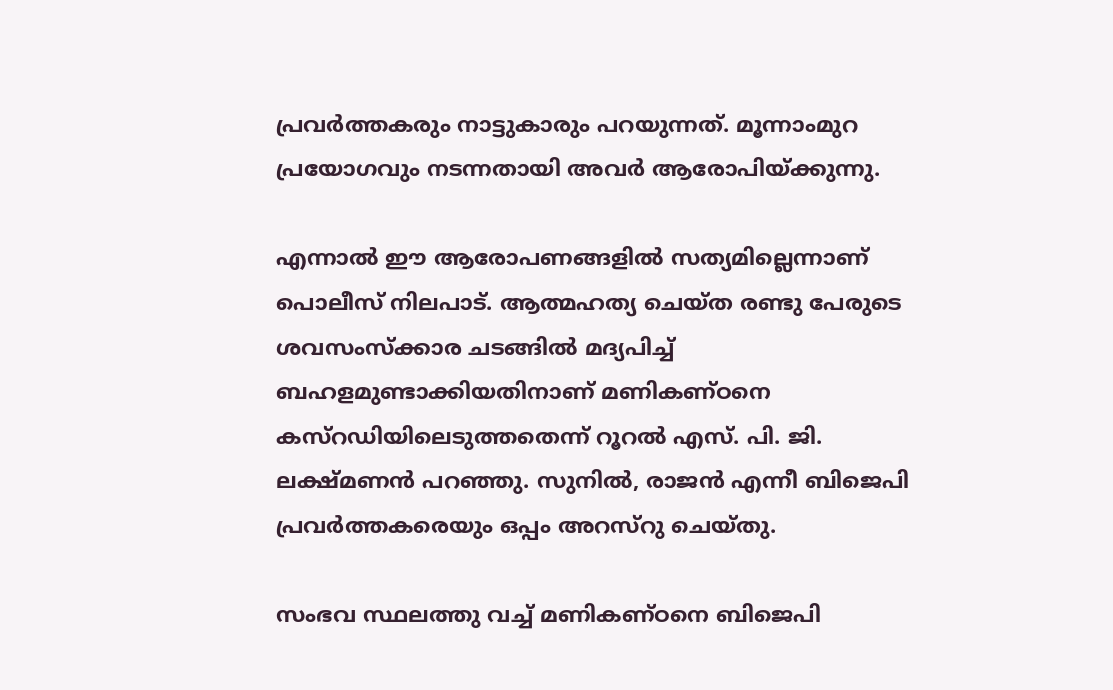പ്രവര്‍ത്തകരും നാട്ടുകാരും പറയുന്നത്. മൂന്നാംമുറ പ്രയോഗവും നടന്നതായി അവര്‍ ആരോപിയ്ക്കുന്നു.

എന്നാല്‍ ഈ ആരോപണങ്ങളില്‍ സത്യമില്ലെന്നാണ് പൊലീസ് നിലപാട്. ആത്മഹത്യ ചെയ്ത രണ്ടു പേരുടെ ശവസംസ്ക്കാര ചടങ്ങില്‍ മദ്യപിച്ച് ബഹളമുണ്ടാക്കിയതിനാണ് മണികണ്ഠനെ കസ്റഡിയിലെടുത്തതെന്ന് റൂറല്‍ എസ്. പി. ജി. ലക്ഷ്മണന്‍ പറഞ്ഞു. സുനില്‍, രാജന്‍ എന്നീ ബിജെപി പ്രവര്‍ത്തകരെയും ഒപ്പം അറസ്റു ചെയ്തു.

സംഭവ സ്ഥലത്തു വച്ച് മണികണ്ഠനെ ബിജെപി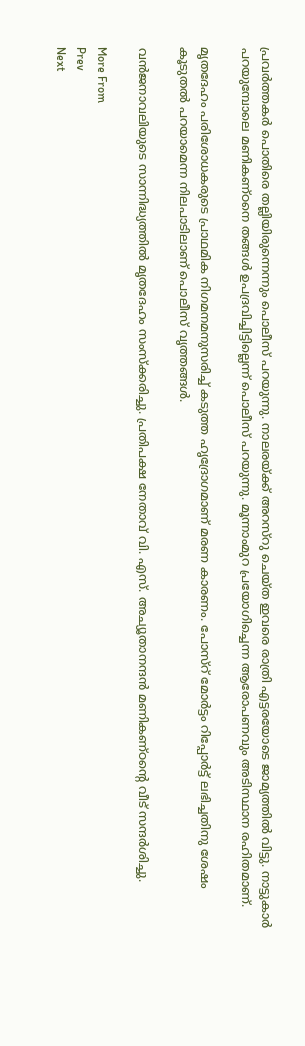പ്രവര്‍ത്തകര്‍ പൊതിരെ തല്ലിയിരുന്നെന്നും പൊലീസ് പറയുന്നു. നാലരയ്ക്ക് അറസ്റു ചെയ്ത ഇവരെ രാത്രി എട്ടരയോടെ ജാമ്യത്തില്‍ വിട്ടു. നാട്ടുകാര്‍ പറയുമ്പോലെ മണികണ്ഠനെ തങ്ങള്‍ ഉപദ്രവിച്ചിട്ടില്ലെന്ന് പൊലീസ് പറയുന്നു. മൂന്നാംമുറ പ്രയോഗിച്ചെന്ന ആരോപണവും അടിസ്ഥാന രഹിതമാണ്.

മൃതദേഹം പരിശോധകരുടെ പ്രാഥമിക നിഗമനമനുസരിച്ച് കടുത്ത ഹൃദ്രോഗമാണ് മരണ കാരണം. പോസ്റ് മോര്‍ട്ടം റിപ്പോര്‍ട്ട് ലഭിച്ചതിനു ശേഷം കൂടുതല്‍ പറയാമെന്ന നിലപാടിലാണ് പൊലീസ് വൃത്തങ്ങള്‍.

വന്‍ജനാവലിയുടെ സാന്നിദ്ധ്യത്തില്‍ മൃതദേഹം സംസ്ക്കരിച്ചു. പ്രതിപക്ഷ നേതാവ് വി. എസ്. അച്യൂതാനന്ദന്‍ മണികണ്ഠന്റെ വീട് സന്ദര്‍ശിച്ചു.

More From
Prev
Next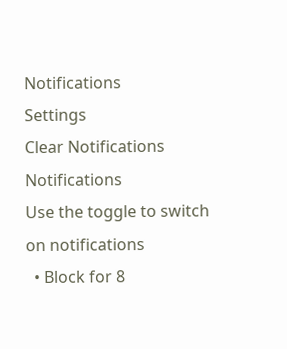Notifications
Settings
Clear Notifications
Notifications
Use the toggle to switch on notifications
  • Block for 8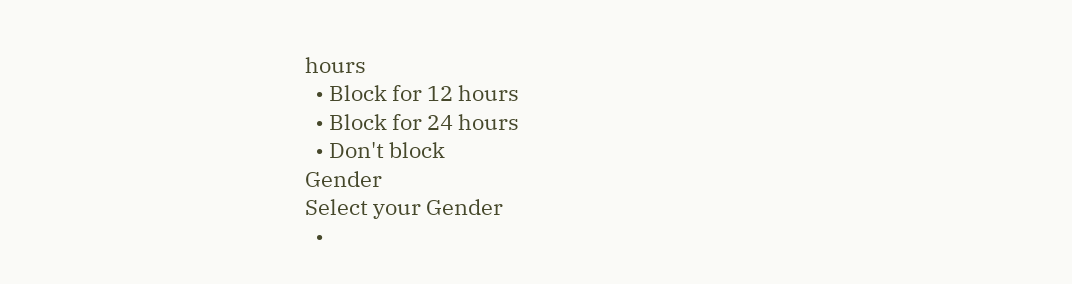hours
  • Block for 12 hours
  • Block for 24 hours
  • Don't block
Gender
Select your Gender
  •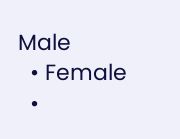Male
  • Female
  •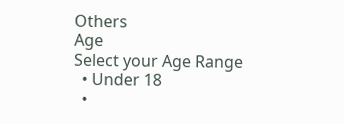Others
Age
Select your Age Range
  • Under 18
  •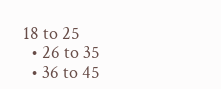18 to 25
  • 26 to 35
  • 36 to 45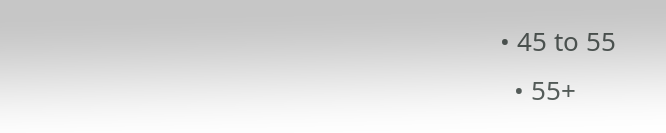• 45 to 55
  • 55+